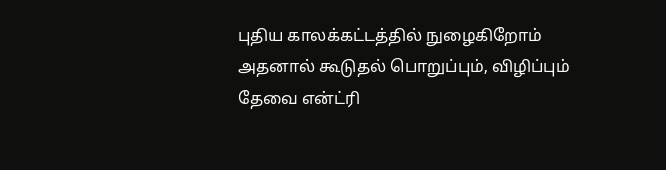புதிய காலக்கட்டத்தில் நுழைகிறோம் அதனால் கூடுதல் பொறுப்பும், விழிப்பும் தேவை என்ட்ரி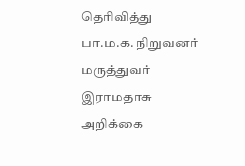தெரிவித்து பா.ம.க. நிறுவனர் மருத்துவர் இராமதாசு அறிக்கை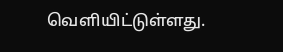வெளியிட்டுள்ளது.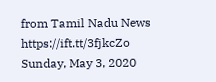from Tamil Nadu News https://ift.tt/3fjkcZo
Sunday, May 3, 2020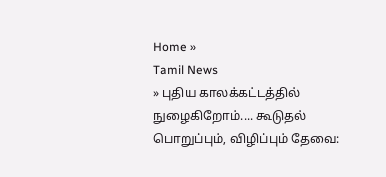Home »
Tamil News
» புதிய காலக்கட்டத்தில் நுழைகிறோம்.... கூடுதல் பொறுப்பும், விழிப்பும் தேவை: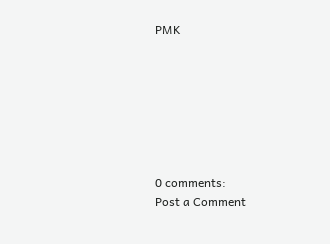PMK







0 comments:
Post a Comment